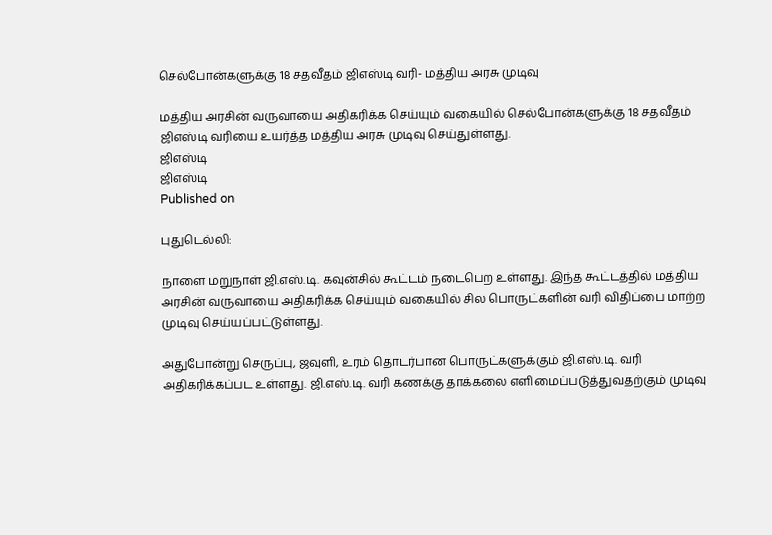செல்போன்களுக்கு 18 சதவீதம் ஜிஎஸ்டி வரி- மத்திய அரசு முடிவு

மத்திய அரசின் வருவாயை அதிகரிக்க செய்யும் வகையில் செல்போன்களுக்கு 18 சதவீதம் ஜிஎஸ்டி வரியை உயர்த்த மத்திய அரசு முடிவு செய்துள்ளது.
ஜிஎஸ்டி
ஜிஎஸ்டி
Published on

புதுடெல்லி:

நாளை மறுநாள் ஜி.எஸ்.டி. கவுன்சில் கூட்டம் நடைபெற உள்ளது. இந்த கூட்டத்தில் மத்திய அரசின் வருவாயை அதிகரிக்க செய்யும் வகையில் சில பொருட்களின் வரி விதிப்பை மாற்ற முடிவு செய்யப்பட்டுள்ளது.

அதுபோன்று செருப்பு, ஜவுளி, உரம் தொடர்பான பொருட்களுக்கும் ஜி.எஸ்.டி. வரி அதிகரிக்கப்பட உள்ளது. ஜி.எஸ்.டி. வரி கணக்கு தாக்கலை எளிமைப்படுத்துவதற்கும் முடிவு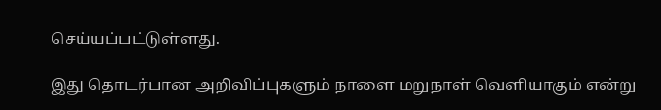செய்யப்பட்டுள்ளது.

இது தொடர்பான அறிவிப்புகளும் நாளை மறுநாள் வெளியாகும் என்று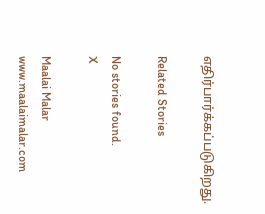எதிர்பார்க்கப்படுகிறது.

Related Stories

No stories found.
X

Maalai Malar
www.maalaimalar.com